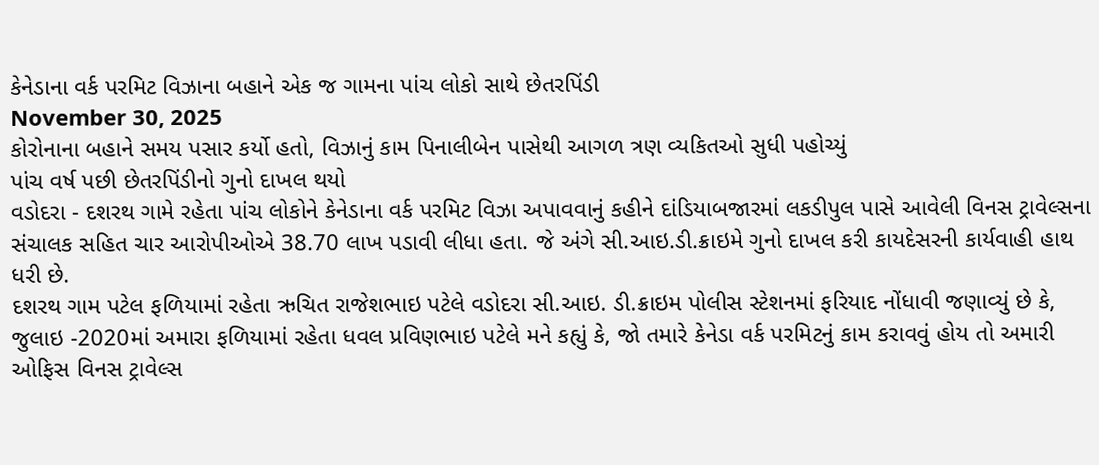કેનેડાના વર્ક પરમિટ વિઝાના બહાને એક જ ગામના પાંચ લોકો સાથે છેતરપિંડી
November 30, 2025
કોરોનાના બહાને સમય પસાર કર્યો હતો, વિઝાનું કામ પિનાલીબેન પાસેથી આગળ ત્રણ વ્યકિતઓ સુધી પહોચ્યું
પાંચ વર્ષ પછી છેતરપિંડીનો ગુનો દાખલ થયો
વડોદરા - દશરથ ગામે રહેતા પાંચ લોકોને કેનેડાના વર્ક પરમિટ વિઝા અપાવવાનું કહીને દાંડિયાબજારમાં લકડીપુલ પાસે આવેલી વિનસ ટ્રાવેલ્સના સંચાલક સહિત ચાર આરોપીઓએ 38.70 લાખ પડાવી લીધા હતા. જે અંગે સી.આઇ.ડી.ક્રાઇમે ગુનો દાખલ કરી કાયદેસરની કાર્યવાહી હાથ ધરી છે.
દશરથ ગામ પટેલ ફળિયામાં રહેતા ઋચિત રાજેશભાઇ પટેલે વડોદરા સી.આઇ. ડી.ક્રાઇમ પોલીસ સ્ટેશનમાં ફરિયાદ નોંધાવી જણાવ્યું છે કે, જુલાઇ -2020માં અમારા ફળિયામાં રહેતા ધવલ પ્રવિણભાઇ પટેલે મને કહ્યું કે, જો તમારે કેનેડા વર્ક પરમિટનું કામ કરાવવું હોય તો અમારી ઓફિસ વિનસ ટ્રાવેલ્સ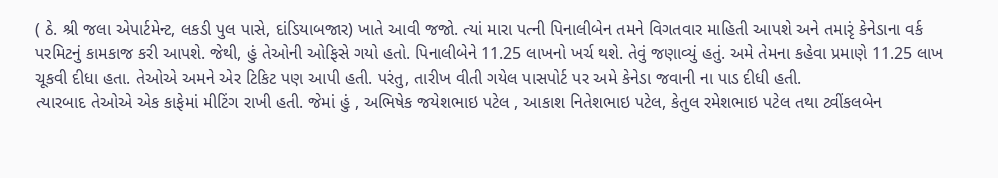( ઠે. શ્રી જલા એપાર્ટમેન્ટ, લકડી પુલ પાસે, દાંડિયાબજાર) ખાતે આવી જજો. ત્યાં મારા પત્ની પિનાલીબેન તમને વિગતવાર માહિતી આપશે અને તમારૃં કેનેડાના વર્ક પરમિટનું કામકાજ કરી આપશે. જેથી, હું તેઓની ઓફિસે ગયો હતો. પિનાલીબેને 11.25 લાખનો ખર્ચ થશે. તેવું જણાવ્યું હતું. અમે તેમના કહેવા પ્રમાણે 11.25 લાખ ચૂકવી દીધા હતા. તેઓએ અમને એર ટિકિટ પણ આપી હતી. પરંતુ, તારીખ વીતી ગયેલ પાસપોર્ટ પર અમે કેનેડા જવાની ના પાડ દીધી હતી.
ત્યારબાદ તેઓએ એક કાફેમાં મીટિંગ રાખી હતી. જેમાં હું , અભિષેક જયેશભાઇ પટેલ , આકાશ નિતેશભાઇ પટેલ, કેતુલ રમેશભાઇ પટેલ તથા ટ્વીંકલબેન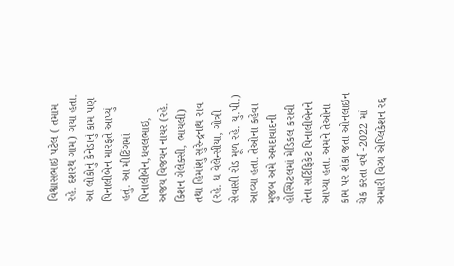વિશ્વાસભાઇ પટેલ ( તમામ રહે. દશરથ ગામ) ગયા હતા. આ લોકોનું કેનેડાનું કામ પણ પિનાલીબેન મારફતે આપ્યું હતું. આ મીટિંગમાં પિનાલીબેન,ધવલભાઇ, અજય વિજયન નાયર (રહે. કિશન ગેલેક્સી, ભાયલી) તથા હિમાંશુ સુરેન્દ્રનાથ રાવ (રહે. ધ વેલેન્સીયા, ગોત્રી સેવાસી રોડ મૂળ રહે. યુ.પી.) આવ્યા હતા. તેઓના કહેવા મુજબ અમે અમદાવાદની હોસ્પિટલમાં મેડિકલ કરાવી તેના સર્ટિફિકેટ પિનાલીબેનને આપ્યા હતા. અમને તેઓના કામ પર શંકા જતા ઓનલાઇન ચેક કરતા વર્ષ -2022 માં અમારી વિઝા એપ્લિકેશન રદ્દ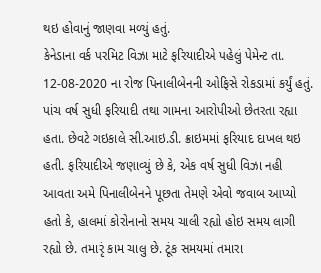થઇ હોવાનું જાણવા મળ્યું હતું.
કેનેડાના વર્ક પરમિટ વિઝા માટે ફરિયાદીએ પહેલું પેમેન્ટ તા. 12-08-2020 ના રોજ પિનાલીબેનની ઓફિસે રોકડામાં કર્યું હતું. પાંચ વર્ષ સુધી ફરિયાદી તથા ગામના આરોપીઓ છેતરતા રહ્યા હતા. છેવટે ગઇકાલે સી.આઇ.ડી. ક્રાઇમમાં ફરિયાદ દાખલ થઇ હતી. ફરિયાદીએ જણાવ્યું છે કે, એક વર્ષ સુધી વિઝા નહી આવતા અમે પિનાલીબેનને પૂછતા તેમણે એવો જવાબ આપ્યો હતો કે, હાલમાં કોરોનાનો સમય ચાલી રહ્યો હોઇ સમય લાગી રહ્યો છે. તમારૃં કામ ચાલુ છે. ટૂંક સમયમાં તમારા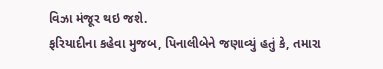વિઝા મંજૂર થઇ જશે.
ફરિયાદીના કહેવા મુજબ, પિનાલીબેને જણાવ્યું હતું કે, તમારા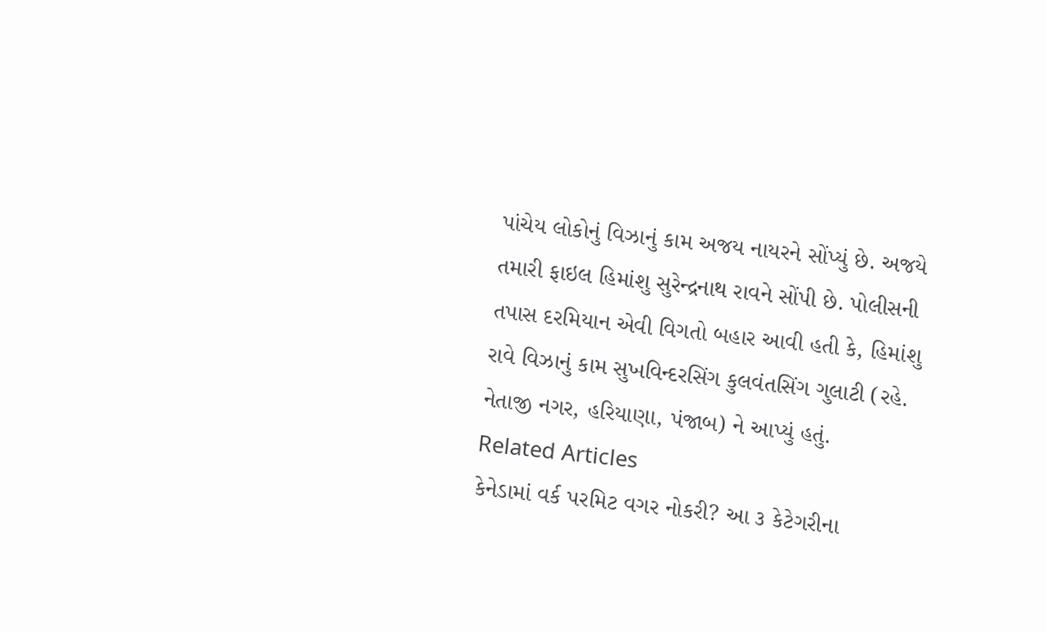પાંચેય લોકોનું વિઝાનું કામ અજય નાયરને સોંપ્યું છે. અજયે તમારી ફાઇલ હિમાંશુ સુરેન્દ્રનાથ રાવને સોંપી છે. પોલીસની તપાસ દરમિયાન એવી વિગતો બહાર આવી હતી કે, હિમાંશુ રાવે વિઝાનું કામ સુખવિન્દરસિંગ કુલવંતસિંગ ગુલાટી (રહે. નેતાજી નગર, હરિયાણા, પંજાબ) ને આપ્યું હતું.
Related Articles
કેનેડામાં વર્ક પરમિટ વગર નોકરી? આ ૩ કેટેગરીના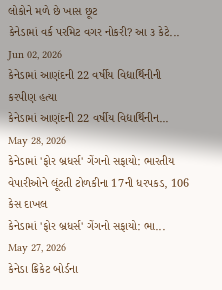લોકોને મળે છે ખાસ છૂટ
કેનેડામાં વર્ક પરમિટ વગર નોકરી? આ ૩ કેટે...
Jun 02, 2026
કેનેડામાં આણંદની 22 વર્ષીય વિદ્યાર્થિનીની કરપીણ હત્યા
કેનેડામાં આણંદની 22 વર્ષીય વિદ્યાર્થિનીન...
May 28, 2026
કેનેડામાં 'ફોર બ્રધર્સ' ગેંગનો સફાયો: ભારતીય વેપારીઓને લૂંટતી ટોળકીના 17ની ધરપકડ, 106 કેસ દાખલ
કેનેડામાં 'ફોર બ્રધર્સ' ગેંગનો સફાયો: ભા...
May 27, 2026
કેનેડા ક્રિકેટ બોર્ડના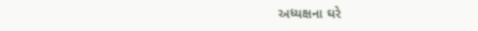અધ્યક્ષના ઘરે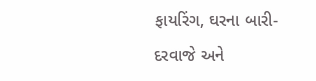ફાયરિંગ, ઘરના બારી-દરવાજે અને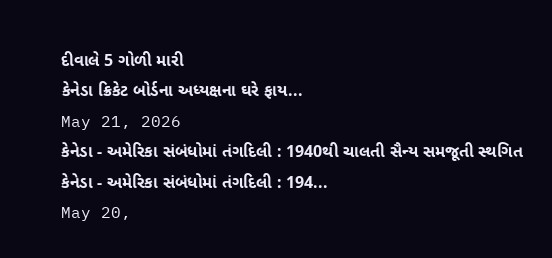દીવાલે 5 ગોળી મારી
કેનેડા ક્રિકેટ બોર્ડના અધ્યક્ષના ઘરે ફાય...
May 21, 2026
કેનેડા - અમેરિકા સંબંધોમાં તંગદિલી : 1940થી ચાલતી સૈન્ય સમજૂતી સ્થગિત
કેનેડા - અમેરિકા સંબંધોમાં તંગદિલી : 194...
May 20,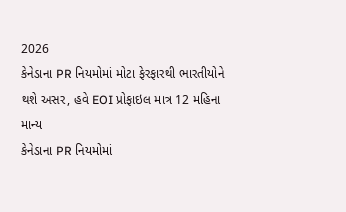2026
કેનેડાના PR નિયમોમાં મોટા ફેરફારથી ભારતીયોને થશે અસર, હવે EOI પ્રોફાઇલ માત્ર 12 મહિના માન્ય
કેનેડાના PR નિયમોમાં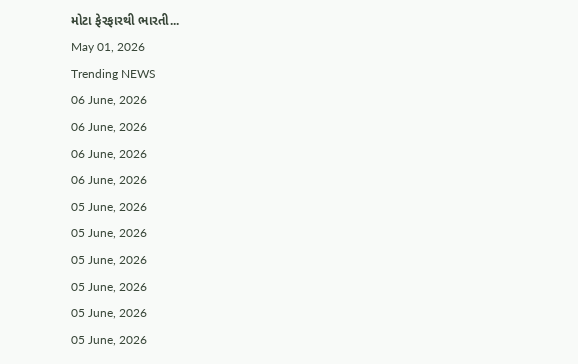મોટા ફેરફારથી ભારતી...
May 01, 2026
Trending NEWS
06 June, 2026
06 June, 2026
06 June, 2026
06 June, 2026
05 June, 2026
05 June, 2026
05 June, 2026
05 June, 2026
05 June, 2026
05 June, 2026